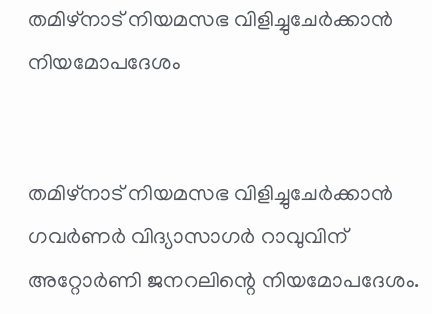തമിഴ്‌നാട് നിയമസഭ വിളിച്ചുചേര്‍ക്കാന്‍ നിയമോപദേശം


തമിഴ്‌നാട് നിയമസഭ വിളിച്ചുചേര്‍ക്കാന്‍ ഗവര്‍ണര്‍ വിദ്യാസാഗര്‍ റാവുവിന് അറ്റോര്‍ണി ജനറലിന്റെ നിയമോപദേശം.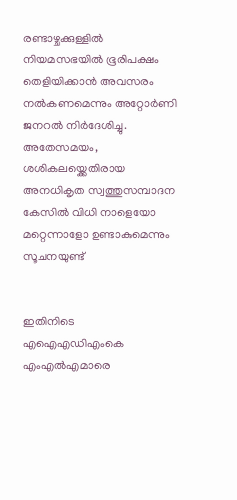രണ്ടാഴ്ചക്കുള്ളില്‍ നിയമസഭയില്‍ ഭൂരിപക്ഷം തെളിയിക്കാന്‍ അവസരം നല്‍കണമെന്നും അറ്റോര്‍ണി ജനറല്‍ നിര്‍ദേശിച്ചു. അതേസമയം, ശശികലയ്ക്കെതിരായ അനധികൃത സ്വത്തുസമ്പാദന കേസില്‍ വിധി നാളെയോ മറ്റെന്നാളോ ഉണ്ടാകുമെന്നും സൂചനയുണ്ട്


ഇതിനിടെ എഐഎഡിഎംകെ എംഎല്‍എമാരെ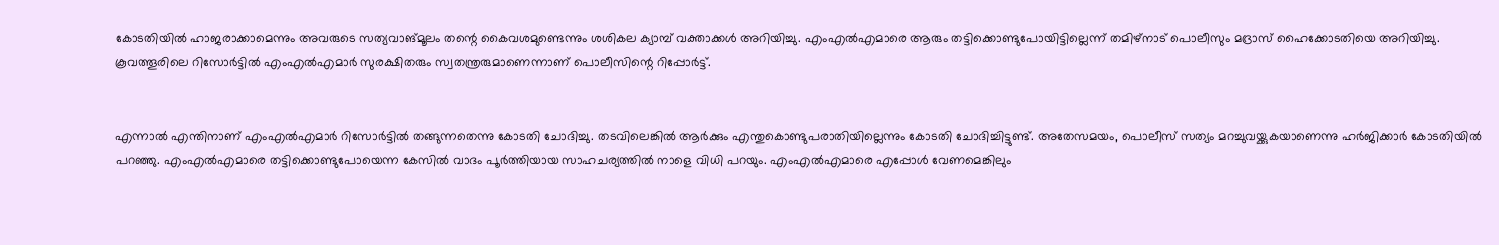കോടതിയില്‍ ഹാജരാക്കാമെന്നും അവരുടെ സത്യവാങ്മൂലം തന്റെ കൈവശമുണ്ടെന്നും ശശികല ക്യാമ്പ് വക്താക്കള്‍ അറിയിച്ചു. എംഎല്‍എമാരെ ആരും തട്ടിക്കൊണ്ടുപോയിട്ടില്ലെന്ന് തമിഴ്നാട് പൊലീസും മദ്രാസ് ഹൈക്കോടതിയെ അറിയിച്ചു. കൂവത്തൂരിലെ റിസോര്‍ട്ടില്‍ എംഎല്‍എമാര്‍ സുരക്ഷിതരും സ്വതന്ത്രരുമാണെന്നാണ് പൊലീസിന്റെ റിപ്പോര്‍ട്ട്.


എന്നാല്‍ എന്തിനാണ് എംഎല്‍എമാര്‍ റിസോര്‍ട്ടില്‍ തങ്ങുന്നതെന്നു കോടതി ചോദിച്ചു. തടവിലെങ്കില്‍ ആര്‍ക്കും എന്തുകൊണ്ടുപരാതിയില്ലെന്നും കോടതി ചോദിച്ചിട്ടുണ്ട്. അതേസമയം, പൊലീസ് സത്യം മറച്ചുവയ്ക്കുകയാണെന്നു ഹര്‍ജിക്കാര്‍ കോടതിയില്‍ പറഞ്ഞു. എംഎല്‍എമാരെ തട്ടിക്കൊണ്ടുപോയെന്ന കേസില്‍ വാദം പൂര്‍ത്തിയായ സാഹചര്യത്തില്‍ നാളെ വിധി പറയും. എംഎല്‍എമാരെ എപ്പോള്‍ വേണമെങ്കിലും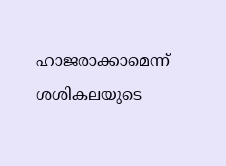ഹാജരാക്കാമെന്ന് ശശികലയുടെ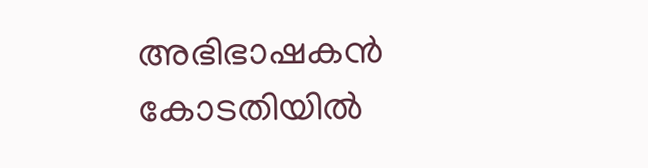അഭിഭാഷകന്‍ കോടതിയില്‍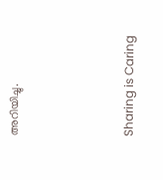അറിയിച്ചു.



Sharing is Caring